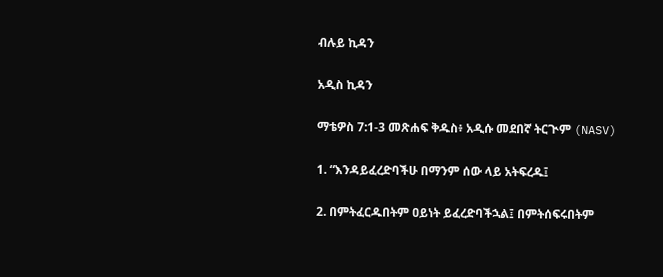ብሉይ ኪዳን

አዲስ ኪዳን

ማቴዎስ 7:1-3 መጽሐፍ ቅዱስ፥ አዲሱ መደበኛ ትርጒም (NASV)

1. “እንዳይፈረድባችሁ በማንም ሰው ላይ አትፍረዱ፤

2. በምትፈርዱበትም ዐይነት ይፈረድባችኋል፤ በምትሰፍሩበትም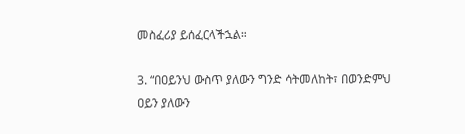መስፈሪያ ይሰፈርላችኋል።

3. “በዐይንህ ውስጥ ያለውን ግንድ ሳትመለከት፣ በወንድምህ ዐይን ያለውን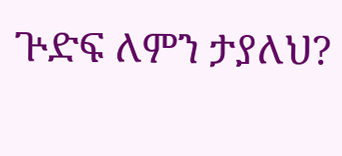ጕድፍ ለምን ታያለህ?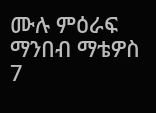ሙሉ ምዕራፍ ማንበብ ማቴዎስ 7